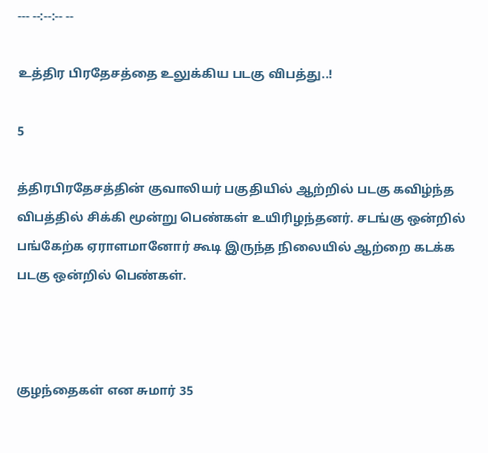--- --:--:-- --

உத்திர பிரதேசத்தை உலுக்கிய படகு விபத்து..!

5

த்திரபிரதேசத்தின் குவாலியர் பகுதியில் ஆற்றில் படகு கவிழ்ந்த விபத்தில் சிக்கி மூன்று பெண்கள் உயிரிழந்தனர். சடங்கு ஒன்றில் பங்கேற்க ஏராளமானோர் கூடி இருந்த நிலையில் ஆற்றை கடக்க படகு ஒன்றில் பெண்கள்.



குழந்தைகள் என சுமார் 35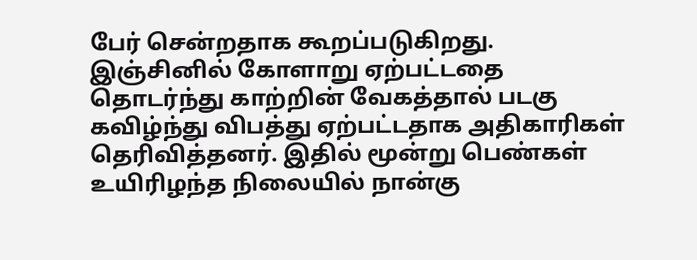பேர் சென்றதாக கூறப்படுகிறது. இஞ்சினில் கோளாறு ஏற்பட்டதை தொடர்ந்து காற்றின் வேகத்தால் படகு கவிழ்ந்து விபத்து ஏற்பட்டதாக அதிகாரிகள் தெரிவித்தனர். இதில் மூன்று பெண்கள் உயிரிழந்த நிலையில் நான்கு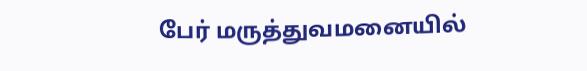பேர் மருத்துவமனையில்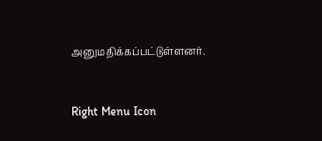அனுமதிக்கப்பட்டுள்ளனர்.



Right Menu Icon